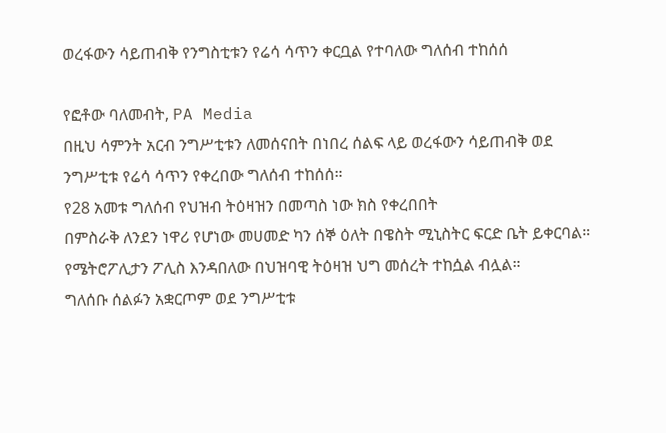ወረፋውን ሳይጠብቅ የንግስቲቱን የሬሳ ሳጥን ቀርቧል የተባለው ግለሰብ ተከሰሰ

የፎቶው ባለመብት, PA Media
በዚህ ሳምንት አርብ ንግሥቲቱን ለመሰናበት በነበረ ሰልፍ ላይ ወረፋውን ሳይጠብቅ ወደ ንግሥቲቱ የሬሳ ሳጥን የቀረበው ግለሰብ ተከሰሰ።
የ28 አመቱ ግለሰብ የህዝብ ትዕዛዝን በመጣስ ነው ክስ የቀረበበት
በምስራቅ ለንደን ነዋሪ የሆነው መሀመድ ካን ሰኞ ዕለት በዌስት ሚኒስትር ፍርድ ቤት ይቀርባል።
የሜትሮፖሊታን ፖሊስ እንዳበለው በህዝባዊ ትዕዛዝ ህግ መሰረት ተከሷል ብሏል።
ግለሰቡ ሰልፉን አቋርጦም ወደ ንግሥቲቱ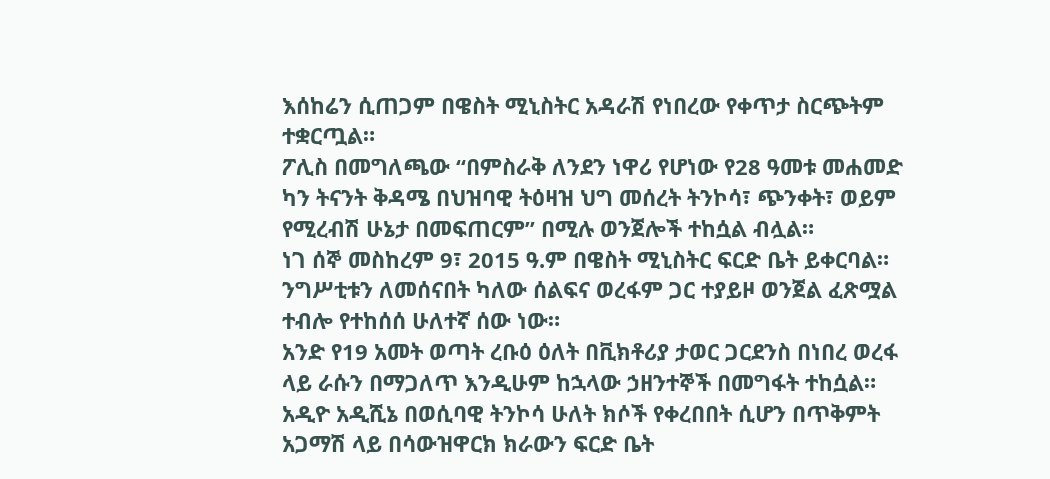እሰከሬን ሲጠጋም በዌስት ሚኒስትር አዳራሽ የነበረው የቀጥታ ስርጭትም ተቋርጧል።
ፖሊስ በመግለጫው “በምስራቅ ለንደን ነዋሪ የሆነው የ28 ዓመቱ መሐመድ ካን ትናንት ቅዳሜ በህዝባዊ ትዕዛዝ ህግ መሰረት ትንኮሳ፣ ጭንቀት፣ ወይም የሚረብሽ ሁኔታ በመፍጠርም” በሚሉ ወንጀሎች ተከሷል ብሏል።
ነገ ሰኞ መስከረም 9፣ 2015 ዓ.ም በዌስት ሚኒስትር ፍርድ ቤት ይቀርባል።
ንግሥቲቱን ለመሰናበት ካለው ሰልፍና ወረፋም ጋር ተያይዞ ወንጀል ፈጽሟል ተብሎ የተከሰሰ ሁለተኛ ሰው ነው።
አንድ የ19 አመት ወጣት ረቡዕ ዕለት በቪክቶሪያ ታወር ጋርደንስ በነበረ ወረፋ ላይ ራሱን በማጋለጥ እንዲሁም ከኋላው ኃዘንተኞች በመግፋት ተከሷል።
አዲዮ አዲሺኔ በወሲባዊ ትንኮሳ ሁለት ክሶች የቀረበበት ሲሆን በጥቅምት አጋማሽ ላይ በሳውዝዋርክ ክራውን ፍርድ ቤት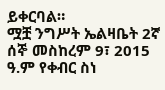ይቀርባል።
ሟቿ ንግሥት ኤልዛቤት 2ኛ ሰኞ መስከረም 9፣ 2015 ዓ.ም የቀብር ስነ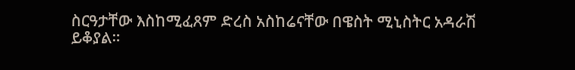ስርዓታቸው እስከሚፈጸም ድረስ አስከሬናቸው በዌስት ሚኒስትር አዳራሽ ይቆያል።